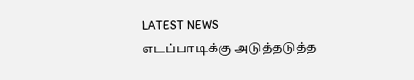LATEST NEWS
எடப்பாடிக்கு அடுத்தடுத்த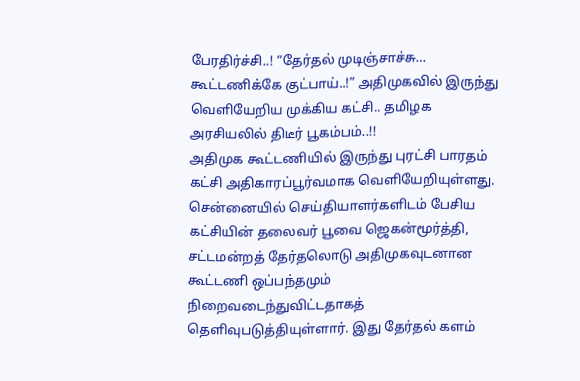பேரதிர்ச்சி..! “தேர்தல் முடிஞ்சாச்சு… கூட்டணிக்கே குட்பாய்..!” அதிமுகவில் இருந்து வெளியேறிய முக்கிய கட்சி.. தமிழக அரசியலில் திடீர் பூகம்பம்..!!
அதிமுக கூட்டணியில் இருந்து புரட்சி பாரதம் கட்சி அதிகாரப்பூர்வமாக வெளியேறியுள்ளது. சென்னையில் செய்தியாளர்களிடம் பேசிய கட்சியின் தலைவர் பூவை ஜெகன்மூர்த்தி, சட்டமன்றத் தேர்தலொடு அதிமுகவுடனான கூட்டணி ஒப்பந்தமும் நிறைவடைந்துவிட்டதாகத் தெளிவுபடுத்தியுள்ளார். இது தேர்தல் களம்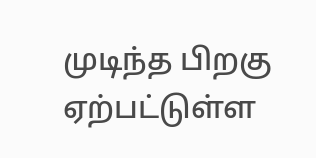முடிந்த பிறகு ஏற்பட்டுள்ள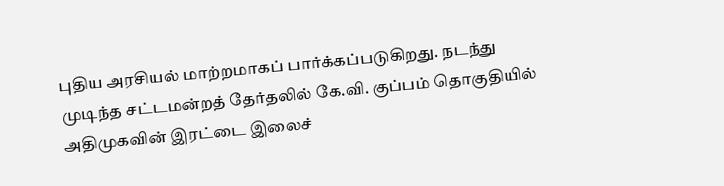புதிய அரசியல் மாற்றமாகப் பார்க்கப்படுகிறது. நடந்து முடிந்த சட்டமன்றத் தேர்தலில் கே.வி. குப்பம் தொகுதியில் அதிமுகவின் இரட்டை இலைச்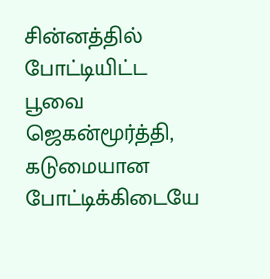சின்னத்தில் போட்டியிட்ட பூவை ஜெகன்மூர்த்தி, கடுமையான போட்டிக்கிடையே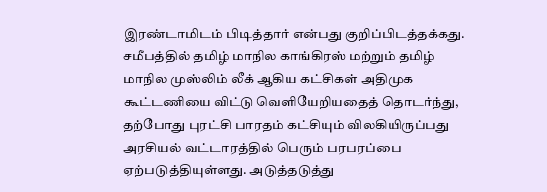இரண்டாமிடம் பிடித்தார் என்பது குறிப்பிடத்தக்கது.
சமீபத்தில் தமிழ் மாநில காங்கிரஸ் மற்றும் தமிழ் மாநில முஸ்லிம் லீக் ஆகிய கட்சிகள் அதிமுக கூட்டணியை விட்டு வெளியேறியதைத் தொடர்ந்து, தற்போது புரட்சி பாரதம் கட்சியும் விலகியிருப்பது அரசியல் வட்டாரத்தில் பெரும் பரபரப்பை ஏற்படுத்தியுள்ளது. அடுத்தடுத்து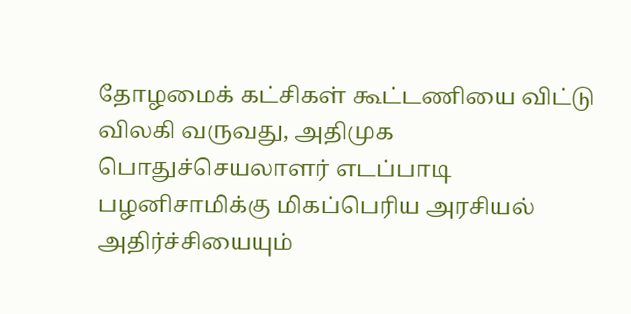தோழமைக் கட்சிகள் கூட்டணியை விட்டு விலகி வருவது, அதிமுக பொதுச்செயலாளர் எடப்பாடி பழனிசாமிக்கு மிகப்பெரிய அரசியல் அதிர்ச்சியையும்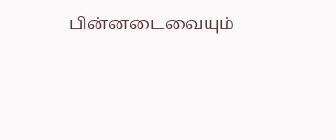பின்னடைவையும்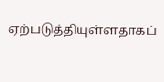ஏற்படுத்தியுள்ளதாகப்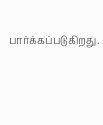பார்க்கப்படுகிறது.